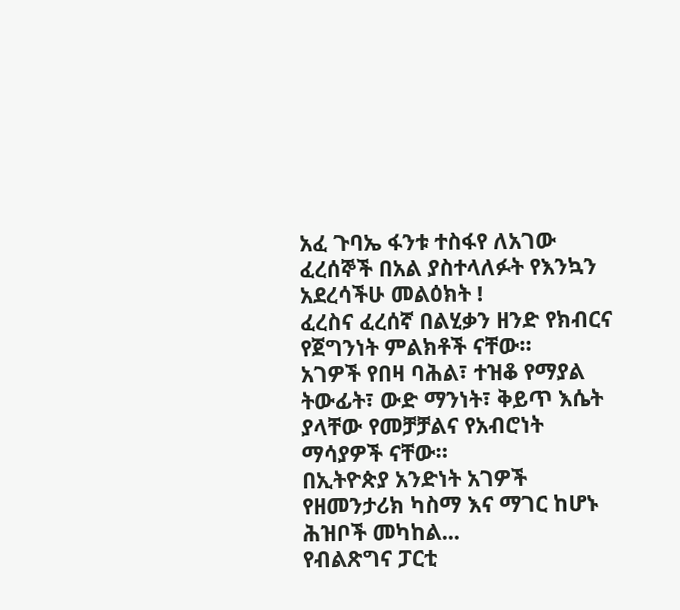አፈ ጉባኤ ፋንቱ ተስፋየ ለአገው ፈረሰኞች በአል ያስተላለፉት የእንኳን አደረሳችሁ መልዕክት !
ፈረስና ፈረሰኛ በልሂቃን ዘንድ የክብርና የጀግንነት ምልክቶች ናቸው።
አገዎች የበዛ ባሕል፣ ተዝቆ የማያል ትውፊት፣ ውድ ማንነት፣ ቅይጥ እሴት ያላቸው የመቻቻልና የአብሮነት ማሳያዎች ናቸው።
በኢትዮጵያ አንድነት አገዎች የዘመንታሪክ ካስማ እና ማገር ከሆኑ ሕዝቦች መካከል...
የብልጽግና ፓርቲ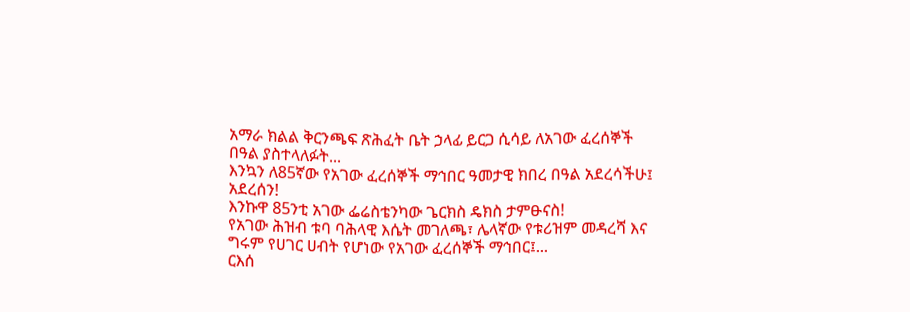አማራ ክልል ቅርንጫፍ ጽሕፈት ቤት ኃላፊ ይርጋ ሲሳይ ለአገው ፈረሰኞች በዓል ያስተላለፉት...
እንኳን ለ85ኛው የአገው ፈረሰኞች ማኅበር ዓመታዊ ክበረ በዓል አደረሳችሁ፤ አደረሰን!
እንኩዋ 85ንቲ አገው ፌሬስቴንካው ጌርክስ ዴክስ ታምፁናስ!
የአገው ሕዝብ ቱባ ባሕላዊ እሴት መገለጫ፣ ሌላኛው የቱሪዝም መዳረሻ እና ግሩም የሀገር ሀብት የሆነው የአገው ፈረሰኞች ማኅበር፤...
ርእሰ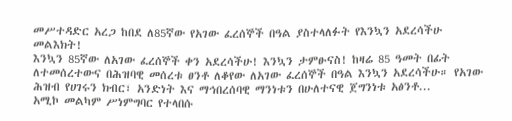መሥተዳድር አረጋ ከበደ ለ85ኛው የአገው ፈረሰኞች በዓል ያስተላለፉት የእንኳን አደረሳችሁ መልእክት!
እንኳን 85ኛው ለአገው ፈረሰኞች ቀን አደረሳችሁ! እንኳን ታምፁናስ! ከዛሬ 85 ዓመት በፊት ለተመሰረተውና በሕዝባዊ መሰረቱ ፀንቶ ለቆየው ለአገው ፈረሰኞች በዓል እንኳን አደረሳችሁ። የአገው ሕዝብ የሀገሩን ክብር፣ አንድነት እና ማኅበረሰባዊ ማንነቱን በሁለተናዊ ጀግንነቱ አፅንቶ...
አሚኮ መልካም ሥነምግባር የተላበሱ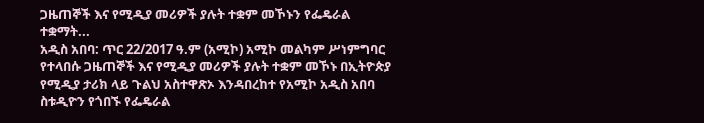ጋዜጠኞች እና የሚዲያ መሪዎች ያሉት ተቋም መኾኑን የፌዴራል ተቋማት...
አዲስ አበባ: ጥር 22/2017 ዓ.ም (አሚኮ) አሚኮ መልካም ሥነምግባር የተላበሱ ጋዜጠኞች እና የሚዲያ መሪዎች ያሉት ተቋም መኾኑ በኢትዮጵያ የሚዲያ ታሪክ ላይ ጉልህ አስተዋጽኦ እንዳበረከተ የአሚኮ አዲስ አበባ ስቱዲዮን የጎበኙ የፌዴራል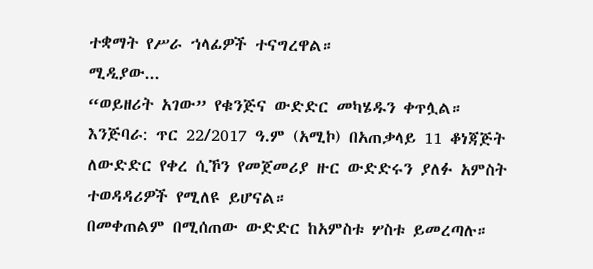ተቋማት የሥራ ኀላፊዎች ተናግረዋል።
ሚዲያው...
“ወይዘሪት አገው” የቁንጅና ውድድር መካሄዱን ቀጥሏል።
እንጅባራ: ጥር 22/2017 ዓ.ም (አሚኮ) በአጠቃላይ 11 ቆነጃጅት ለውድድር የቀረ ሲኾን የመጀመሪያ ዙር ውድድሩን ያለፉ አምስት ተወዳዳሪዎች የሚለዩ ይሆናል።
በመቀጠልም በሚሰጠው ውድድር ከአምስቱ ሦስቱ ይመረጣሉ።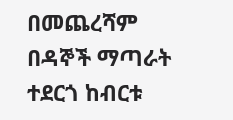በመጨረሻም በዳኞች ማጣራት ተደርጎ ከብርቱ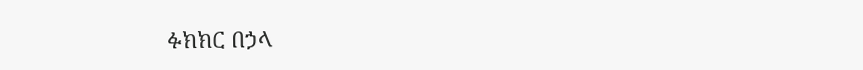ፉክክር በኃላ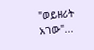"ወይዘሪት አገው"...